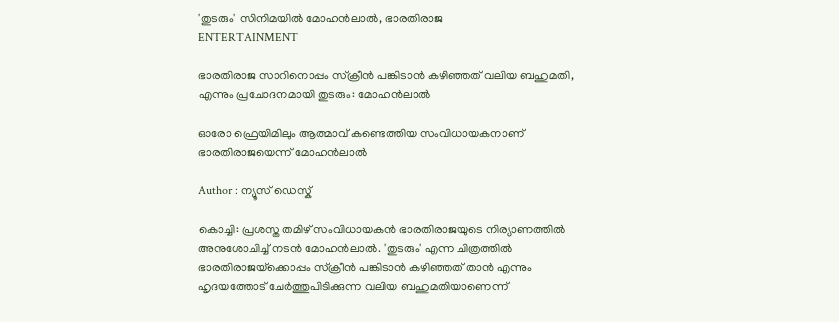'തുടരും' സിനിമയിൽ മോഹൻലാൽ, ഭാരതിരാജ
ENTERTAINMENT

ഭാരതിരാജ സാറിനൊപ്പം സ്‌ക്രീൻ പങ്കിടാൻ കഴിഞ്ഞത് വലിയ ബഹുമതി, എന്നും പ്രചോദനമായി തുടരും: മോഹൻലാൽ

ഓരോ ഫ്രെയിമിലും ആത്മാവ് കണ്ടെത്തിയ സംവിധായകനാണ് ഭാരതിരാജയെന്ന് മോഹൻലാൽ

Author : ന്യൂസ് ഡെസ്ക്

കൊച്ചി: പ്രശസ്ത തമിഴ് സംവിധായകൻ ഭാരതിരാജയുടെ നിര്യാണത്തിൽ അനുശോചിച്ച് നടൻ മോഹൻലാൽ. 'തുടരും' എന്ന ചിത്രത്തിൽ ഭാരതിരാജയ്‌ക്കൊപ്പം സ്‌ക്രീൻ പങ്കിടാൻ കഴിഞ്ഞത് താൻ എന്നും ഹൃദയത്തോട് ചേർത്തുപിടിക്കുന്ന വലിയ ബഹുമതിയാണെന്ന്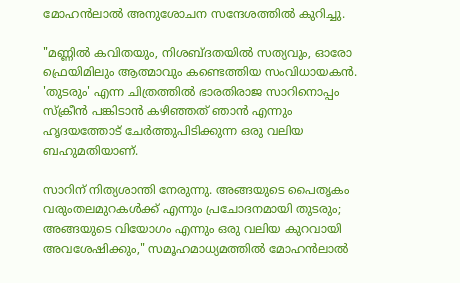മോഹൻലാൽ അനുശോചന സന്ദേശത്തിൽ കുറിച്ചു.

"മണ്ണിൽ കവിതയും, നിശബ്ദതയിൽ സത്യവും, ഓരോ ഫ്രെയിമിലും ആത്മാവും കണ്ടെത്തിയ സംവിധായകൻ. 'തുടരും' എന്ന ചിത്രത്തിൽ ഭാരതിരാജ സാറിനൊപ്പം സ്‌ക്രീൻ പങ്കിടാൻ കഴിഞ്ഞത് ഞാൻ എന്നും ഹൃദയത്തോട് ചേർത്തുപിടിക്കുന്ന ഒരു വലിയ ബഹുമതിയാണ്.

സാറിന് നിത്യശാന്തി നേരുന്നു. അങ്ങയുടെ പൈതൃകം വരുംതലമുറകൾക്ക് എന്നും പ്രചോദനമായി തുടരും; അങ്ങയുടെ വിയോഗം എന്നും ഒരു വലിയ കുറവായി അവശേഷിക്കും," സമൂഹമാധ്യമത്തിൽ മോഹൻലാൽ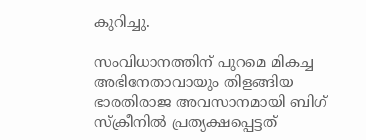കുറിച്ചു.

സംവിധാനത്തിന് പുറമെ മികച്ച അഭിനേതാവായും തിളങ്ങിയ ഭാരതിരാജ അവസാനമായി ബിഗ് സ്ക്രീനിൽ പ്രത്യക്ഷപ്പെട്ടത്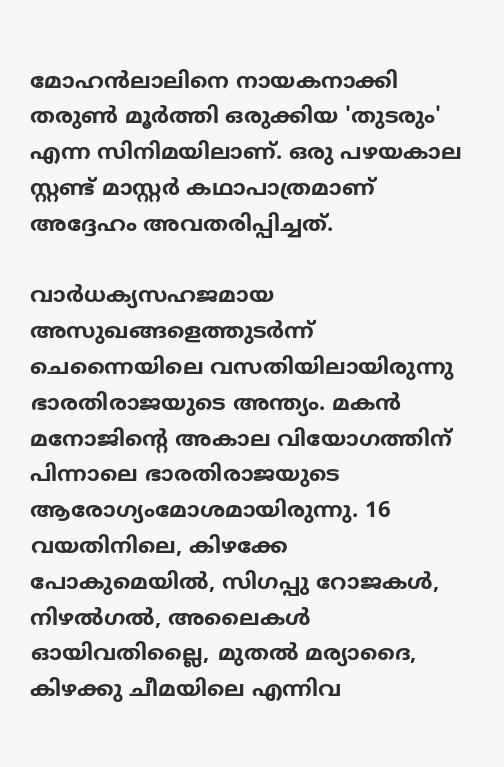മോഹൻലാലിനെ നായകനാക്കി തരുൺ മൂർത്തി ഒരുക്കിയ 'തുടരും' എന്ന സിനിമയിലാണ്. ഒരു പഴയകാല സ്റ്റണ്ട് മാസ്റ്റർ കഥാപാത്രമാണ് അദ്ദേഹം അവതരിപ്പിച്ചത്.

വാർധക്യസഹജമായ അസുഖങ്ങളെത്തുടർന്ന് ചെന്നൈയിലെ വസതിയിലായിരുന്നു ഭാരതിരാജയുടെ അന്ത്യം. മകൻ മനോജിന്റെ അകാല വിയോഗത്തിന് പിന്നാലെ ഭാരതിരാജയുടെ ആരോഗ്യംമോശമായിരുന്നു. 16 വയതിനിലെ, കിഴക്കേ പോകുമെയിൽ, സിഗപ്പു റോജകൾ, നിഴൽഗൽ, അലൈകൾ ഓയിവതില്ലൈ, മുതൽ മര്യാദൈ, കിഴക്കു ചീമയിലെ എന്നിവ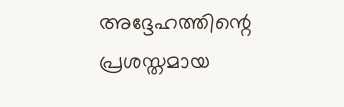അദ്ദേഹത്തിന്റെ പ്രശസ്തമായ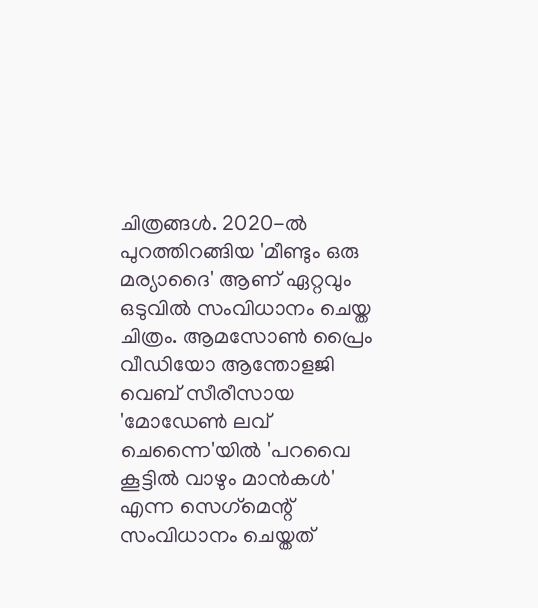ചിത്രങ്ങൾ. 2020-ൽ പുറത്തിറങ്ങിയ 'മീണ്ടും ഒരു മര്യാദൈ' ആണ് ഏറ്റവും ഒടുവിൽ സംവിധാനം ചെയ്ത ചിത്രം. ആമസോൺ പ്രൈം വീഡിയോ ആന്തോളജി വെബ് സീരീസായ 'മോഡേൺ ലവ് ചെന്നൈ'യിൽ 'പറവൈ കൂട്ടിൽ വാഴും മാൻകൾ' എന്ന സെഗ്‌മെന്റ് സംവിധാനം ചെയ്തത്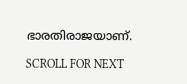ഭാരതിരാജയാണ്.

SCROLL FOR NEXT